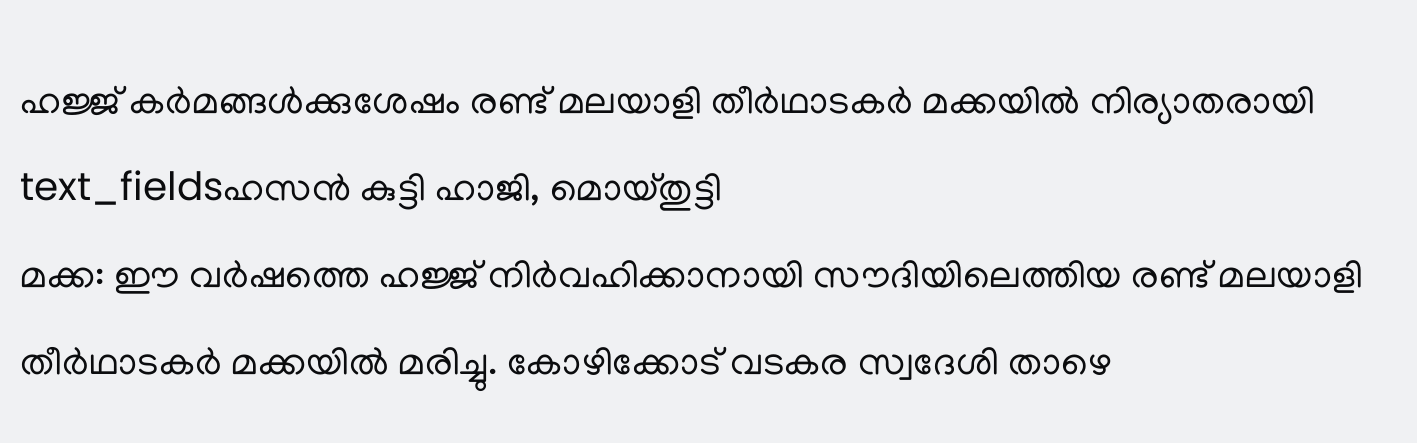ഹജ്ജ് കർമങ്ങൾക്കുശേഷം രണ്ട് മലയാളി തീർഥാടകർ മക്കയിൽ നിര്യാതരായി
text_fieldsഹസൻ കുട്ടി ഹാജി, മൊയ്തുട്ടി
മക്ക: ഈ വർഷത്തെ ഹജ്ജ് നിർവഹിക്കാനായി സൗദിയിലെത്തിയ രണ്ട് മലയാളി തീർഥാടകർ മക്കയിൽ മരിച്ചു. കോഴിക്കോട് വടകര സ്വദേശി താഴെ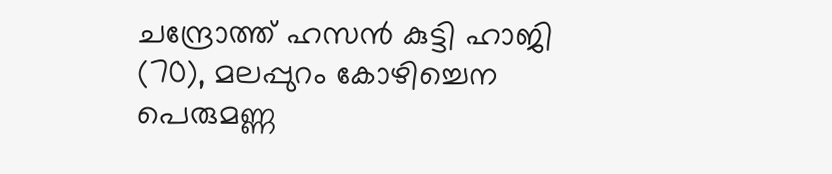ചന്ദ്രോത്ത് ഹസൻ കുട്ടി ഹാജി (70), മലപ്പുറം കോഴിച്ചെന പെരുമണ്ണ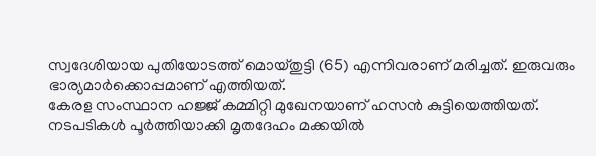സ്വദേശിയായ പുതിയോടത്ത് മൊയ്തുട്ടി (65) എന്നിവരാണ് മരിച്ചത്. ഇരുവരും ഭാര്യമാർക്കൊപ്പമാണ് എത്തിയത്.
കേരള സംസ്ഥാന ഹജ്ജ് കമ്മിറ്റി മുഖേനയാണ് ഹസൻ കുട്ടിയെത്തിയത്. നടപടികൾ പൂർത്തിയാക്കി മൃതദേഹം മക്കയിൽ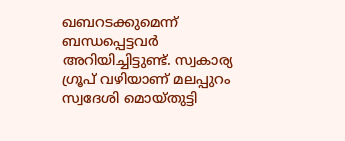ഖബറടക്കുമെന്ന് ബന്ധപ്പെട്ടവർ അറിയിച്ചിട്ടുണ്ട്. സ്വകാര്യ ഗ്രൂപ് വഴിയാണ് മലപ്പുറം സ്വദേശി മൊയ്തുട്ടി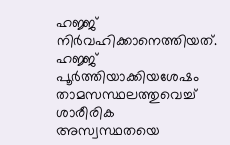ഹജ്ജ് നിർവഹിക്കാനെത്തിയത്.
ഹജ്ജ് പൂർത്തിയാക്കിയശേഷം താമസസ്ഥലത്തുവെച്ച് ശാരീരിക അസ്വസ്ഥതയെ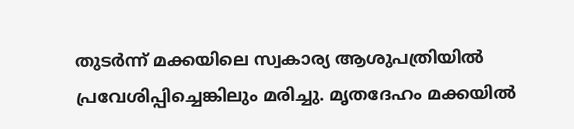തുടർന്ന് മക്കയിലെ സ്വകാര്യ ആശുപത്രിയിൽ പ്രവേശിപ്പിച്ചെങ്കിലും മരിച്ചു. മൃതദേഹം മക്കയിൽ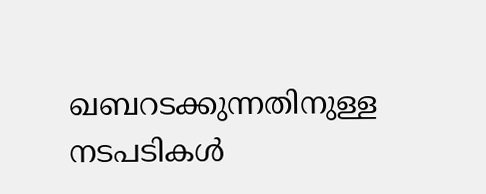ഖബറടക്കുന്നതിനുള്ള നടപടികൾ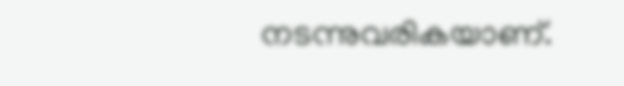നടന്നുവരികയാണ്.